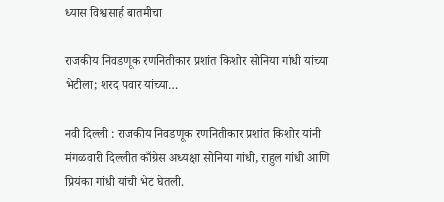ध्यास विश्वसार्ह बातमीचा

राजकीय निवडणूक रणनितीकार प्रशांत किशोर सोनिया गांधी यांच्या भेटीला; शरद पवार यांच्या…

नवी दिल्ली : राजकीय निवडणूक रणनितीकार प्रशांत किशोर यांनी मंगळवारी दिल्लीत काँग्रेस अध्यक्षा सोनिया गांधी, राहुल गांधी आणि प्रियंका गांधी यांची भेट घेतली.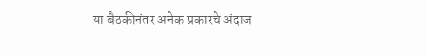या बैठकीनंतर अनेक प्रकारचे अंदाज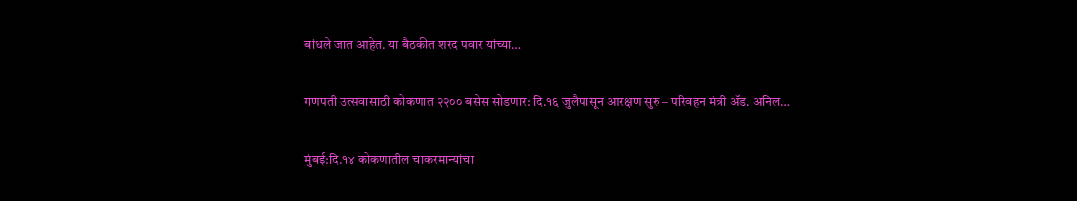बांधले जात आहेत. या बैठकीत शरद पवार यांच्या…

गणपती उत्सवासाठी कोकणात २२०० बसेस सोडणार: दि.१६ जुलैपासून आरक्षण सुरु – परिवहन मंत्री ॲड. अनिल…

मुंबई:दि.१४ कोकणातील चाकरमान्यांचा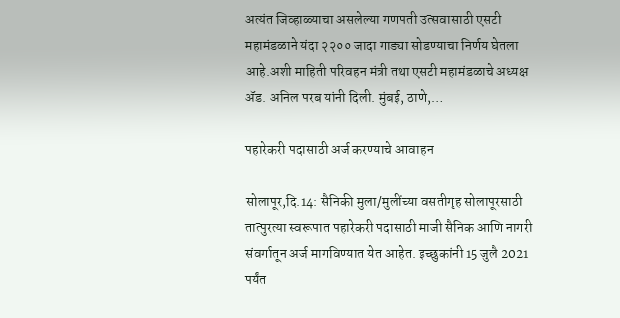अत्यंत जिव्हाळ्याचा असलेल्या गणपती उत्सवासाठी एसटी महामंडळाने यंदा २२०० जादा गाड्या सोडण्याचा निर्णय घेतला आहे.अशी माहिती परिवहन मंत्री तथा एसटी महामंडळाचे अध्यक्ष ॲड. अनिल परब यांनी दिली. मुंबई, ठाणे,…

पहारेकरी पदासाठी अर्ज करण्याचे आवाहन

सोलापूर,दि.14: सैनिकी मुला/मुलींच्या वसतीगृह सोलापूरसाठी तात्पुरत्या स्वरूपात पहारेकरी पदासाठी माजी सैनिक आणि नागरी संवर्गातून अर्ज मागविण्यात येत आहेत. इच्छुकांनी 15 जुलै 2021 पर्यंत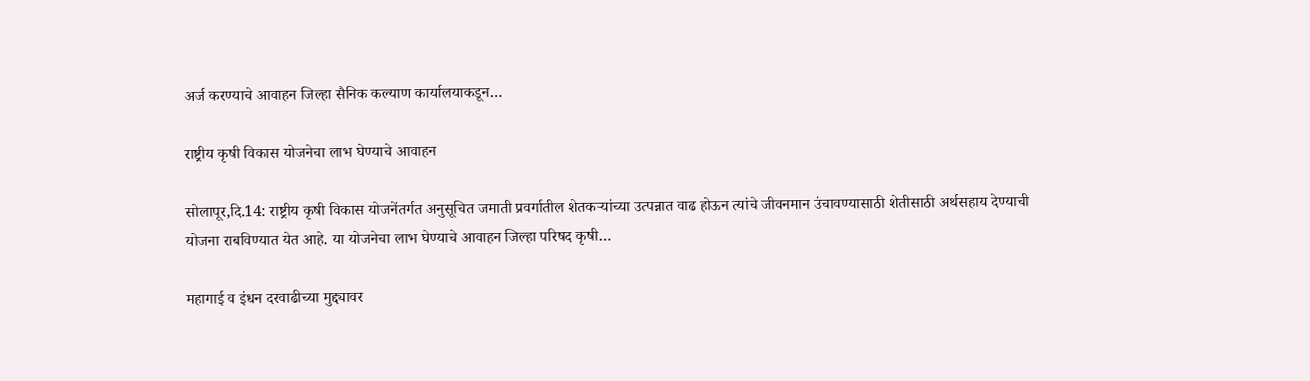अर्ज करण्याचे आवाहन जिल्हा सैनिक कल्याण कार्यालयाकडून…

राष्ट्रीय कृषी विकास योजनेचा लाभ घेण्याचे आवाहन

सोलापूर,दि.14: राष्ट्रीय कृषी विकास योजनेंतर्गत अनुसूचित जमाती प्रवर्गातील शेतकऱ्यांच्या उत्पन्नात वाढ होऊन त्यांचे जीवनमान उंचावण्यासाठी शेतीसाठी अर्थसहाय देण्याची योजना राबविण्यात येत आहे. या योजनेचा लाभ घेण्याचे आवाहन जिल्हा परिषद कृषी…

महागाई व इंधन दरवाढीच्या मुद्द्यावर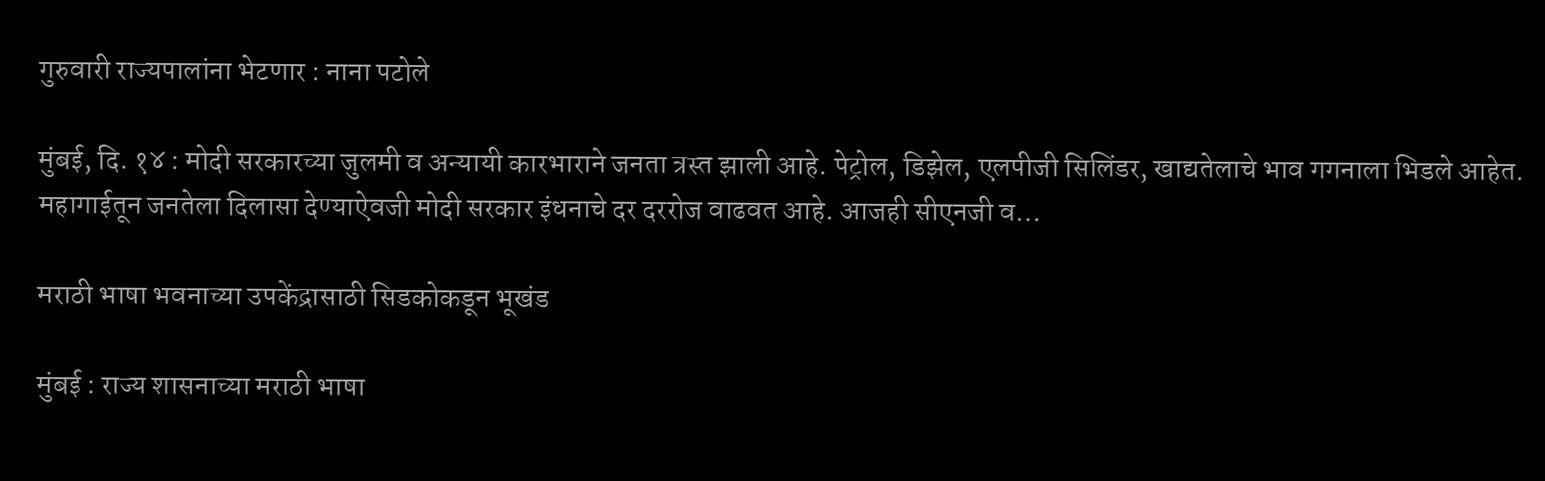गुरुवारी राज्यपालांना भेटणार : नाना पटोले

मुंबई, दि. १४ : मोदी सरकारच्या जुलमी व अन्यायी कारभाराने जनता त्रस्त झाली आहे. पेट्रोल, डिझेल, एलपीजी सिलिंडर, खाद्यतेलाचे भाव गगनाला भिडले आहेत. महागाईतून जनतेला दिलासा देण्याऐवजी मोदी सरकार इंधनाचे दर दररोज वाढवत आहे. आजही सीएनजी व…

मराठी भाषा भवनाच्या उपकेंद्रासाठी सिडकोकडून भूखंड

मुंबई : राज्य शासनाच्या मराठी भाषा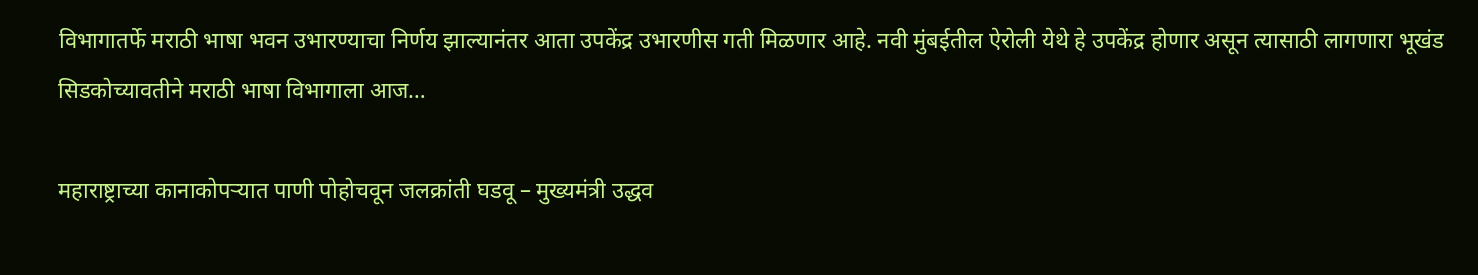विभागातर्फे मराठी भाषा भवन उभारण्याचा निर्णय झाल्यानंतर आता उपकेंद्र उभारणीस गती मिळणार आहे. नवी मुंबईतील ऐरोली येथे हे उपकेंद्र होणार असून त्यासाठी लागणारा भूखंड सिडकोच्यावतीने मराठी भाषा विभागाला आज…

महाराष्ट्राच्या कानाकोपऱ्यात पाणी पोहोचवून जलक्रांती घडवू – मुख्यमंत्री उद्धव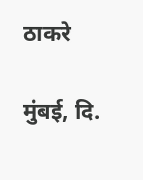ठाकरे

मुंबई, दि.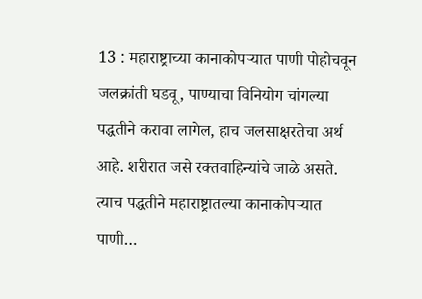13 : महाराष्ट्राच्या कानाकोपऱ्यात पाणी पोहोचवून जलक्रांती घडवू, पाण्याचा विनियोग चांगल्या पद्धतीने करावा लागेल, हाच जलसाक्षरतेचा अर्थ आहे. शरीरात जसे रक्तवाहिन्यांचे जाळे असते. त्याच पद्धतीने महाराष्ट्रातल्या कानाकोपऱ्यात पाणी…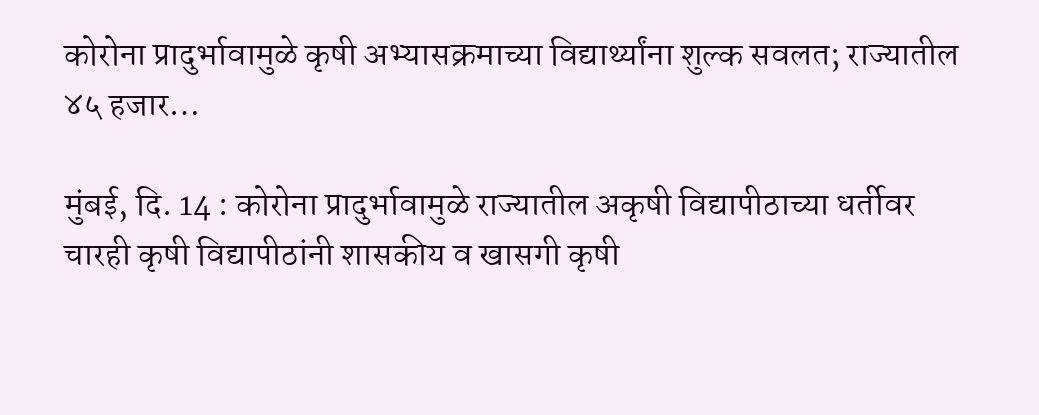कोरोना प्रादुर्भावामुळे कृषी अभ्यासक्रमाच्या विद्यार्थ्यांना शुल्क सवलत; राज्यातील ४५ हजार…

मुंबई, दि. 14 : कोरोना प्रादुर्भावामुळे राज्यातील अकृषी विद्यापीठाच्या धर्तीवर चारही कृषी विद्यापीठांनी शासकीय व खासगी कृषी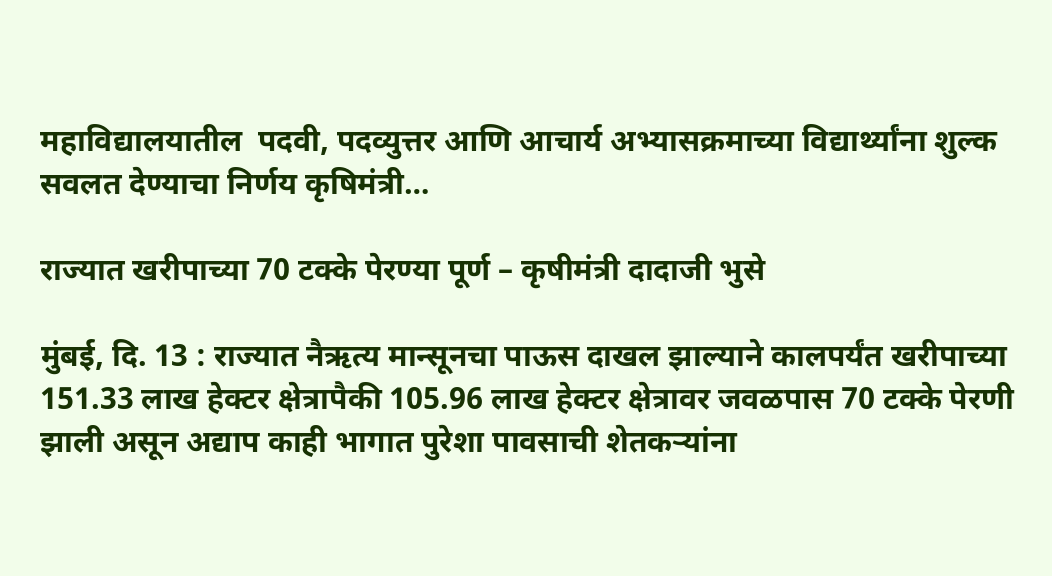महाविद्यालयातील  पदवी, पदव्युत्तर आणि आचार्य अभ्यासक्रमाच्या विद्यार्थ्यांना शुल्क सवलत देण्याचा निर्णय कृषिमंत्री…

राज्यात खरीपाच्या 70 टक्के पेरण्या पूर्ण – कृषीमंत्री दादाजी भुसे

मुंबई, दि. 13 : राज्यात नैऋत्य मान्सूनचा पाऊस दाखल झाल्याने कालपर्यंत खरीपाच्या 151.33 लाख हेक्टर क्षेत्रापैकी 105.96 लाख हेक्टर क्षेत्रावर जवळपास 70 टक्के पेरणी झाली असून अद्याप काही भागात पुरेशा पावसाची शेतकऱ्यांना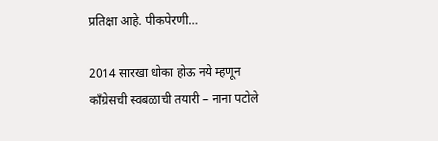प्रतिक्षा आहे. पीकपेरणी…

2014 सारखा धोका होऊ नये म्हणून काँग्रेसची स्वबळाची तयारी – नाना पटोले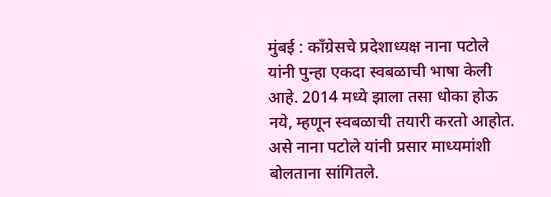मुंबई : काँग्रेसचे प्रदेशाध्यक्ष नाना पटोले यांनी पुन्हा एकदा स्वबळाची भाषा केली आहे. 2014 मध्ये झाला तसा धोका होऊ नये, म्हणून स्वबळाची तयारी करतो आहोत. असे नाना पटोले यांनी प्रसार माध्यमांशी बोलताना सांगितले.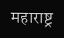महाराष्ट्र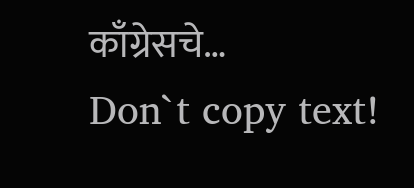काँग्रेसचे…
Don`t copy text!